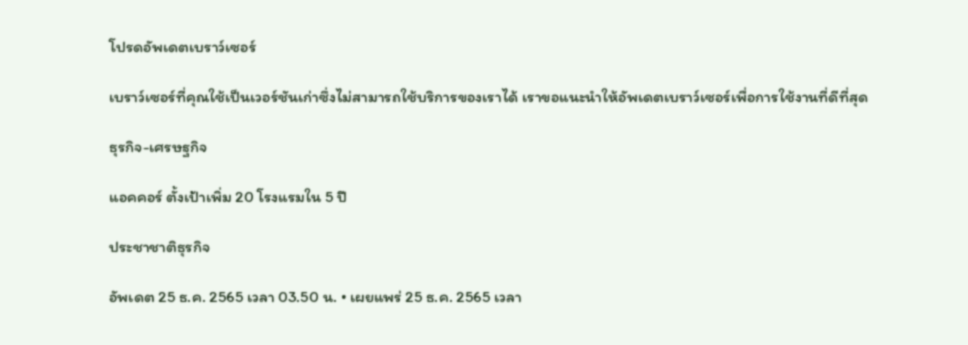โปรดอัพเดตเบราว์เซอร์

เบราว์เซอร์ที่คุณใช้เป็นเวอร์ชันเก่าซึ่งไม่สามารถใช้บริการของเราได้ เราขอแนะนำให้อัพเดตเบราว์เซอร์เพื่อการใช้งานที่ดีที่สุด

ธุรกิจ-เศรษฐกิจ

แอคคอร์ ตั้งเป้าเพิ่ม 20 โรงแรมใน 5 ปี

ประชาชาติธุรกิจ

อัพเดต 25 ธ.ค. 2565 เวลา 03.50 น. • เผยแพร่ 25 ธ.ค. 2565 เวลา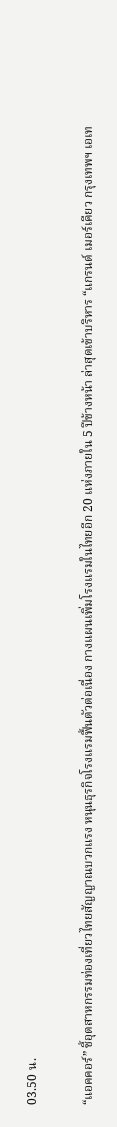03.50 น.

“แอคคอร์” ชี้อุตสาหกรรมท่องเที่ยวไทยสัญญาณบวกแรง หนุนธุรกิจโรงแรมฟื้นตัวต่อเนื่อง กางแผนเพิ่มโรงแรมในไทยอีก 20 แห่งภายใน 5 ปีข้างหน้า ล่าสุดเข้าบริหาร “แกรนด์ เมอร์เคียว กรุงเทพฯ เอเท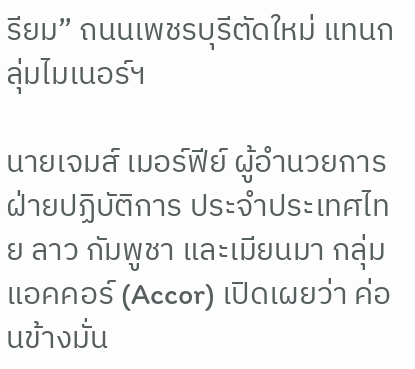รียม” ถนนเพชรบุรีตัดใหม่ แทนกลุ่มไมเนอร์ฯ

นายเจมส์ เมอร์ฟีย์ ผู้อำนวยการฝ่ายปฏิบัติการ ประจำประเทศไทย ลาว กัมพูชา และเมียนมา กลุ่มแอคคอร์ (Accor) เปิดเผยว่า ค่อนข้างมั่น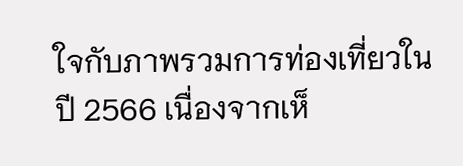ใจกับภาพรวมการท่องเที่ยวในปี 2566 เนื่องจากเห็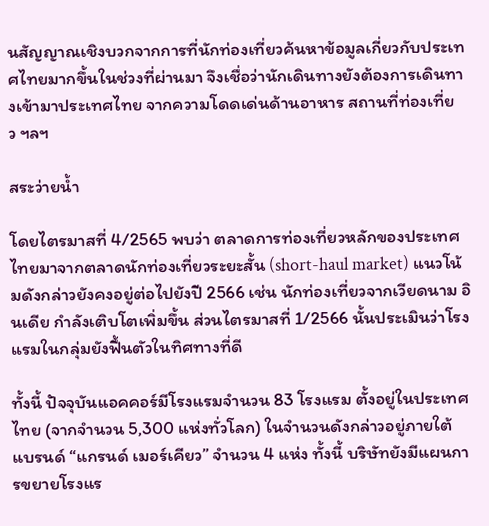นสัญญาณเชิงบวกจากการที่นักท่องเที่ยวค้นหาข้อมูลเกี่ยวกับประเทศไทยมากขึ้นในช่วงที่ผ่านมา จึงเชื่อว่านักเดินทางยังต้องการเดินทางเข้ามาประเทศไทย จากความโดดเด่นด้านอาหาร สถานที่ท่องเที่ยว ฯลฯ

สระว่ายน้ำ

โดยไตรมาสที่ 4/2565 พบว่า ตลาดการท่องเที่ยวหลักของประเทศไทยมาจากตลาดนักท่องเที่ยวระยะสั้น (short-haul market) แนวโน้มดังกล่าวยังคงอยู่ต่อไปยังปี 2566 เช่น นักท่องเที่ยวจากเวียดนาม อินเดีย กำลังเติบโตเพิ่มขึ้น ส่วนไตรมาสที่ 1/2566 นั้นประเมินว่าโรงแรมในกลุ่มยังฟื้นตัวในทิศทางที่ดี

ทั้งนี้ ปัจจุบันแอคคอร์มีโรงแรมจำนวน 83 โรงแรม ตั้งอยู่ในประเทศไทย (จากจำนวน 5,300 แห่งทั่วโลก) ในจำนวนดังกล่าวอยู่ภายใต้แบรนด์ “แกรนด์ เมอร์เคียว” จำนวน 4 แห่ง ทั้งนี้ บริษัทยังมีแผนการขยายโรงแร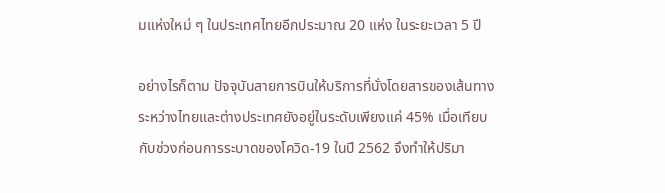มแห่งใหม่ ๆ ในประเทศไทยอีกประมาณ 20 แห่ง ในระยะเวลา 5 ปี

อย่างไรก็ตาม ปัจจุบันสายการบินให้บริการที่นั่งโดยสารของเส้นทางระหว่างไทยและต่างประเทศยังอยู่ในระดับเพียงแค่ 45% เมื่อเทียบกับช่วงก่อนการระบาดของโควิด-19 ในปี 2562 จึงทำให้ปริมา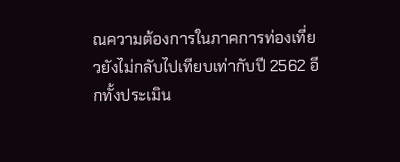ณความต้องการในภาคการท่องเที่ยวยังไม่กลับไปเทียบเท่ากับปี 2562 อีกทั้งประเมิน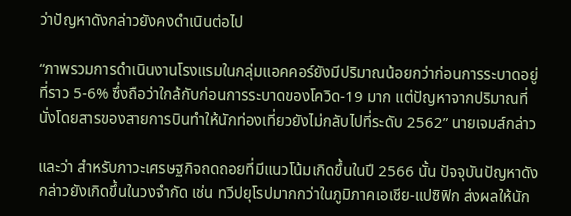ว่าปัญหาดังกล่าวยังคงดำเนินต่อไป

“ภาพรวมการดำเนินงานโรงแรมในกลุ่มแอคคอร์ยังมีปริมาณน้อยกว่าก่อนการระบาดอยู่ที่ราว 5-6% ซึ่งถือว่าใกล้กับก่อนการระบาดของโควิด-19 มาก แต่ปัญหาจากปริมาณที่นั่งโดยสารของสายการบินทำให้นักท่องเที่ยวยังไม่กลับไปที่ระดับ 2562” นายเจมส์กล่าว

และว่า สำหรับภาวะเศรษฐกิจถดถอยที่มีแนวโน้มเกิดขึ้นในปี 2566 นั้น ปัจจุบันปัญหาดังกล่าวยังเกิดขึ้นในวงจำกัด เช่น ทวีปยุโรปมากกว่าในภูมิภาคเอเชีย-แปซิฟิก ส่งผลให้นัก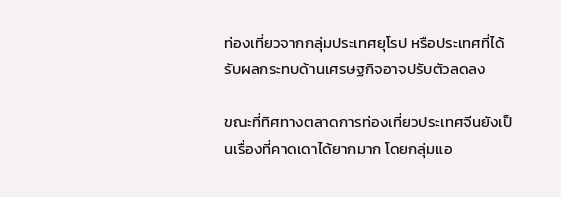ท่องเที่ยวจากกลุ่มประเทศยุโรป หรือประเทศที่ได้รับผลกระทบด้านเศรษฐกิจอาจปรับตัวลดลง

ขณะที่ทิศทางตลาดการท่องเที่ยวประเทศจีนยังเป็นเรื่องที่คาดเดาได้ยากมาก โดยกลุ่มแอ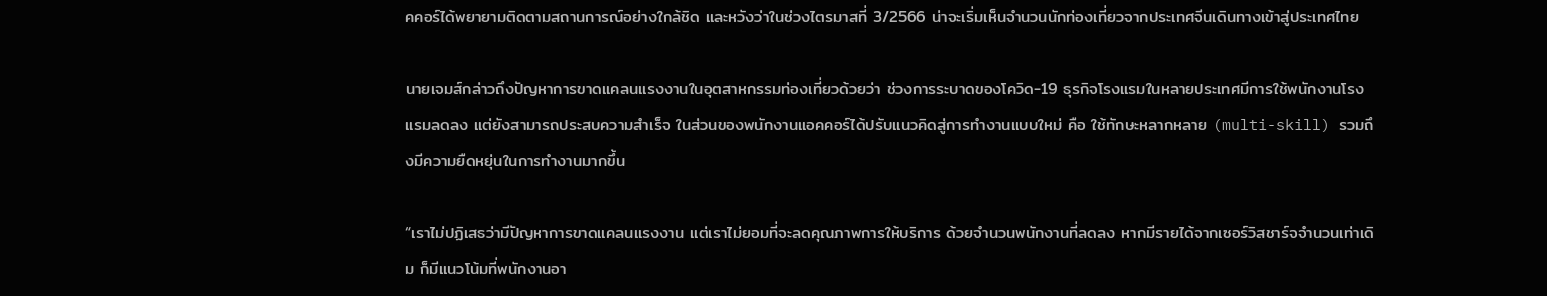คคอร์ได้พยายามติดตามสถานการณ์อย่างใกล้ชิด และหวังว่าในช่วงไตรมาสที่ 3/2566 น่าจะเริ่มเห็นจำนวนนักท่องเที่ยวจากประเทศจีนเดินทางเข้าสู่ประเทศไทย

นายเจมส์กล่าวถึงปัญหาการขาดแคลนแรงงานในอุตสาหกรรมท่องเที่ยวด้วยว่า ช่วงการระบาดของโควิด-19 ธุรกิจโรงแรมในหลายประเทศมีการใช้พนักงานโรงแรมลดลง แต่ยังสามารถประสบความสำเร็จ ในส่วนของพนักงานแอคคอร์ได้ปรับแนวคิดสู่การทำงานแบบใหม่ คือ ใช้ทักษะหลากหลาย (multi-skill) รวมถึงมีความยืดหยุ่นในการทำงานมากขึ้น

“เราไม่ปฏิเสธว่ามีปัญหาการขาดแคลนแรงงาน แต่เราไม่ยอมที่จะลดคุณภาพการให้บริการ ด้วยจำนวนพนักงานที่ลดลง หากมีรายได้จากเซอร์วิสชาร์จจำนวนเท่าเดิม ก็มีแนวโน้มที่พนักงานอา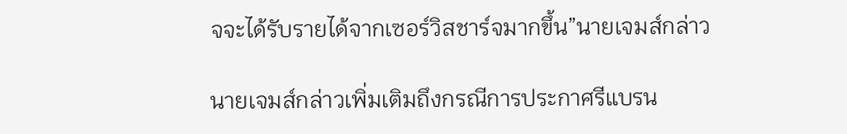จจะได้รับรายได้จากเซอร์วิสชาร์จมากขึ้น”นายเจมส์กล่าว

นายเจมส์กล่าวเพิ่มเติมถึงกรณีการประกาศรีแบรน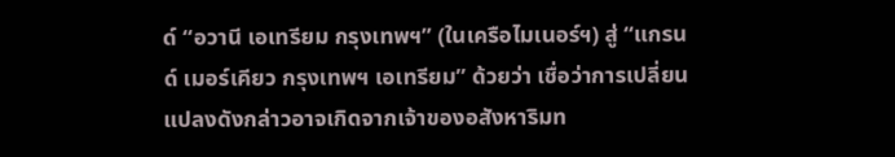ด์ “อวานี เอเทรียม กรุงเทพฯ” (ในเครือไมเนอร์ฯ) สู่ “แกรนด์ เมอร์เคียว กรุงเทพฯ เอเทรียม” ด้วยว่า เชื่อว่าการเปลี่ยนแปลงดังกล่าวอาจเกิดจากเจ้าของอสังหาริมท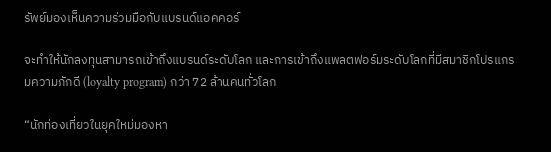รัพย์มองเห็นความร่วมมือกับแบรนด์แอคคอร์

จะทำให้นักลงทุนสามารถเข้าถึงแบรนด์ระดับโลก และการเข้าถึงแพลตฟอร์มระดับโลกที่มีสมาชิกโปรแกรมความภักดี (loyalty program) กว่า 72 ล้านคนทั่วโลก

“นักท่องเที่ยวในยุคใหม่มองหา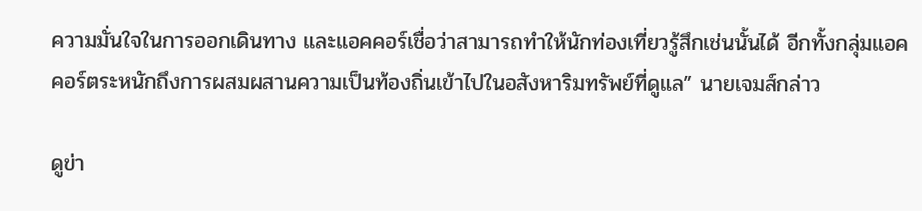ความมั่นใจในการออกเดินทาง และแอคคอร์เชื่อว่าสามารถทำให้นักท่องเที่ยวรู้สึกเช่นนั้นได้ อีกทั้งกลุ่มแอคคอร์ตระหนักถึงการผสมผสานความเป็นท้องถิ่นเข้าไปในอสังหาริมทรัพย์ที่ดูแล” นายเจมส์กล่าว

ดูข่า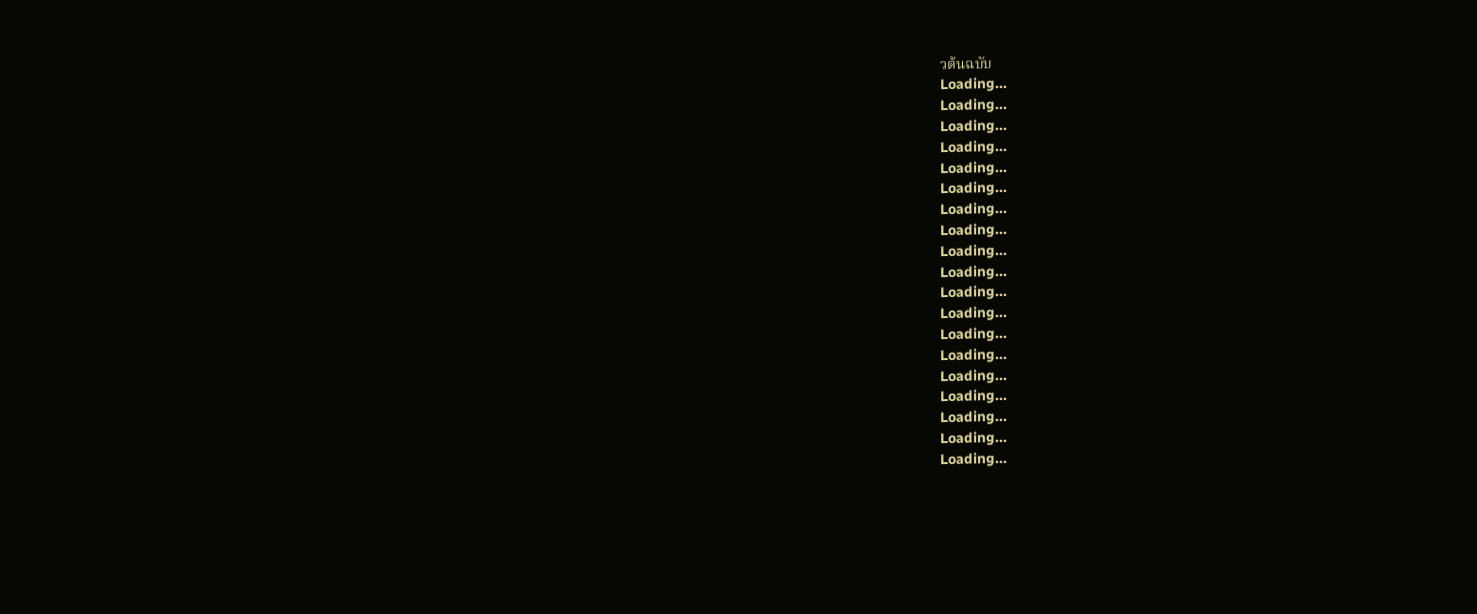วต้นฉบับ
Loading...
Loading...
Loading...
Loading...
Loading...
Loading...
Loading...
Loading...
Loading...
Loading...
Loading...
Loading...
Loading...
Loading...
Loading...
Loading...
Loading...
Loading...
Loading...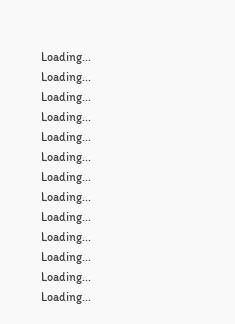Loading...
Loading...
Loading...
Loading...
Loading...
Loading...
Loading...
Loading...
Loading...
Loading...
Loading...
Loading...
Loading...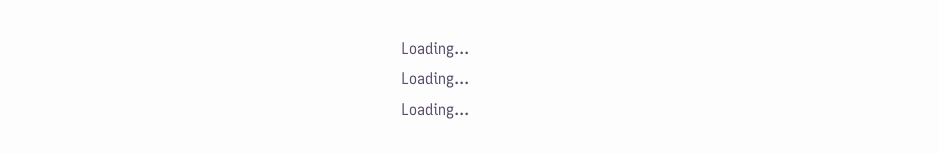Loading...
Loading...
Loading...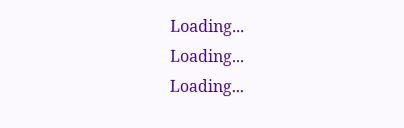Loading...
Loading...
Loading...